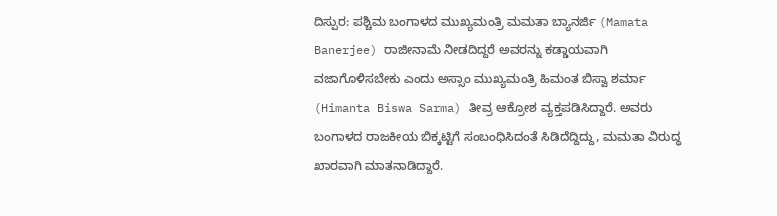ದಿಸ್ಪುರ: ಪಶ್ಚಿಮ ಬಂಗಾಳದ ಮುಖ್ಯಮಂತ್ರಿ ಮಮತಾ ಬ್ಯಾನರ್ಜಿ (Mamata Banerjee) ರಾಜೀನಾಮೆ ನೀಡದಿದ್ದರೆ ಅವರನ್ನು ಕಡ್ಡಾಯವಾಗಿ ವಜಾಗೊಳಿಸಬೇಕು ಎಂದು ಅಸ್ಸಾಂ ಮುಖ್ಯಮಂತ್ರಿ ಹಿಮಂತ ಬಿಸ್ವಾ ಶರ್ಮಾ (Himanta Biswa Sarma) ತೀವ್ರ ಆಕ್ರೋಶ ವ್ಯಕ್ತಪಡಿಸಿದ್ದಾರೆ. ಅವರು ಬಂಗಾಳದ ರಾಜಕೀಯ ಬಿಕ್ಕಟ್ಟಿಗೆ ಸಂಬಂಧಿಸಿದಂತೆ ಸಿಡಿದೆದ್ದಿದ್ದು, ಮಮತಾ ವಿರುದ್ಧ ಖಾರವಾಗಿ ಮಾತನಾಡಿದ್ದಾರೆ.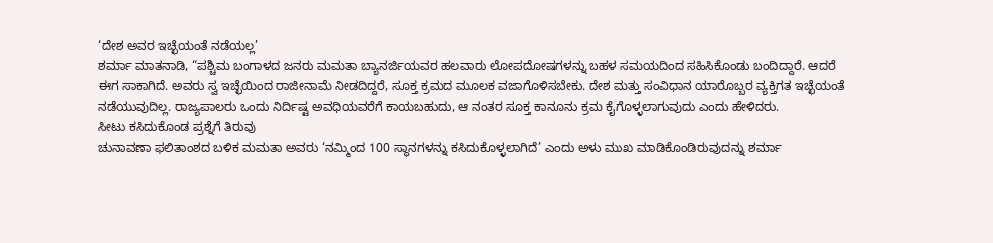‘ದೇಶ ಅವರ ಇಚ್ಛೆಯಂತೆ ನಡೆಯಲ್ಲ’
ಶರ್ಮಾ ಮಾತನಾಡಿ, “ಪಶ್ಚಿಮ ಬಂಗಾಳದ ಜನರು ಮಮತಾ ಬ್ಯಾನರ್ಜಿಯವರ ಹಲವಾರು ಲೋಪದೋಷಗಳನ್ನು ಬಹಳ ಸಮಯದಿಂದ ಸಹಿಸಿಕೊಂಡು ಬಂದಿದ್ದಾರೆ. ಆದರೆ ಈಗ ಸಾಕಾಗಿದೆ. ಅವರು ಸ್ವ ಇಚ್ಛೆಯಿಂದ ರಾಜೀನಾಮೆ ನೀಡದಿದ್ದರೆ, ಸೂಕ್ತ ಕ್ರಮದ ಮೂಲಕ ವಜಾಗೊಳಿಸಬೇಕು. ದೇಶ ಮತ್ತು ಸಂವಿಧಾನ ಯಾರೊಬ್ಬರ ವ್ಯಕ್ತಿಗತ ಇಚ್ಛೆಯಂತೆ ನಡೆಯುವುದಿಲ್ಲ. ರಾಜ್ಯಪಾಲರು ಒಂದು ನಿರ್ದಿಷ್ಟ ಅವಧಿಯವರೆಗೆ ಕಾಯಬಹುದು, ಆ ನಂತರ ಸೂಕ್ತ ಕಾನೂನು ಕ್ರಮ ಕೈಗೊಳ್ಳಲಾಗುವುದು ಎಂದು ಹೇಳಿದರು.
ಸೀಟು ಕಸಿದುಕೊಂಡ ಪ್ರಶ್ನೆಗೆ ತಿರುವು
ಚುನಾವಣಾ ಫಲಿತಾಂಶದ ಬಳಿಕ ಮಮತಾ ಅವರು ‘ನಮ್ಮಿಂದ 100 ಸ್ಥಾನಗಳನ್ನು ಕಸಿದುಕೊಳ್ಳಲಾಗಿದೆ’ ಎಂದು ಅಳು ಮುಖ ಮಾಡಿಕೊಂಡಿರುವುದನ್ನು ಶರ್ಮಾ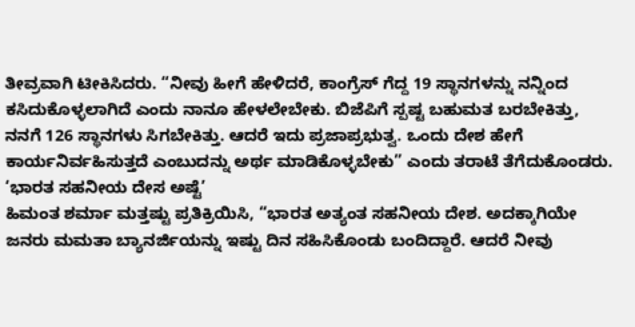ತೀವ್ರವಾಗಿ ಟೀಕಿಸಿದರು. “ನೀವು ಹೀಗೆ ಹೇಳಿದರೆ, ಕಾಂಗ್ರೆಸ್ ಗೆದ್ದ 19 ಸ್ಥಾನಗಳನ್ನು ನನ್ನಿಂದ ಕಸಿದುಕೊಳ್ಳಲಾಗಿದೆ ಎಂದು ನಾನೂ ಹೇಳಲೇಬೇಕು. ಬಿಜೆಪಿಗೆ ಸ್ಪಷ್ಟ ಬಹುಮತ ಬರಬೇಕಿತ್ತು, ನನಗೆ 126 ಸ್ಥಾನಗಳು ಸಿಗಬೇಕಿತ್ತು. ಆದರೆ ಇದು ಪ್ರಜಾಪ್ರಭುತ್ವ. ಒಂದು ದೇಶ ಹೇಗೆ ಕಾರ್ಯನಿರ್ವಹಿಸುತ್ತದೆ ಎಂಬುದನ್ನು ಅರ್ಥ ಮಾಡಿಕೊಳ್ಳಬೇಕು” ಎಂದು ತರಾಟೆ ತೆಗೆದುಕೊಂಡರು.
‘ಭಾರತ ಸಹನೀಯ ದೇಸ ಅಷ್ಟೆ’
ಹಿಮಂತ ಶರ್ಮಾ ಮತ್ತಷ್ಟು ಪ್ರತಿಕ್ರಿಯಿಸಿ, “ಭಾರತ ಅತ್ಯಂತ ಸಹನೀಯ ದೇಶ. ಅದಕ್ಕಾಗಿಯೇ ಜನರು ಮಮತಾ ಬ್ಯಾನರ್ಜಿಯನ್ನು ಇಷ್ಟು ದಿನ ಸಹಿಸಿಕೊಂಡು ಬಂದಿದ್ದಾರೆ. ಆದರೆ ನೀವು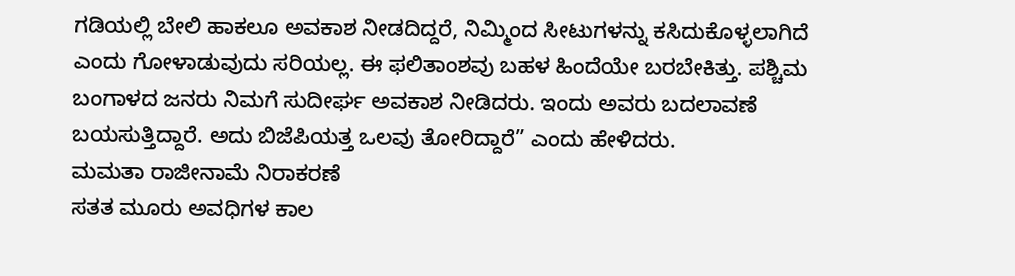ಗಡಿಯಲ್ಲಿ ಬೇಲಿ ಹಾಕಲೂ ಅವಕಾಶ ನೀಡದಿದ್ದರೆ, ನಿಮ್ಮಿಂದ ಸೀಟುಗಳನ್ನು ಕಸಿದುಕೊಳ್ಳಲಾಗಿದೆ ಎಂದು ಗೋಳಾಡುವುದು ಸರಿಯಲ್ಲ. ಈ ಫಲಿತಾಂಶವು ಬಹಳ ಹಿಂದೆಯೇ ಬರಬೇಕಿತ್ತು. ಪಶ್ಚಿಮ ಬಂಗಾಳದ ಜನರು ನಿಮಗೆ ಸುದೀರ್ಘ ಅವಕಾಶ ನೀಡಿದರು. ಇಂದು ಅವರು ಬದಲಾವಣೆ ಬಯಸುತ್ತಿದ್ದಾರೆ. ಅದು ಬಿಜೆಪಿಯತ್ತ ಒಲವು ತೋರಿದ್ದಾರೆ” ಎಂದು ಹೇಳಿದರು.
ಮಮತಾ ರಾಜೀನಾಮೆ ನಿರಾಕರಣೆ
ಸತತ ಮೂರು ಅವಧಿಗಳ ಕಾಲ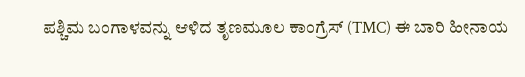ಪಶ್ಚಿಮ ಬಂಗಾಳವನ್ನು ಆಳಿದ ತೃಣಮೂಲ ಕಾಂಗ್ರೆಸ್ (TMC) ಈ ಬಾರಿ ಹೀನಾಯ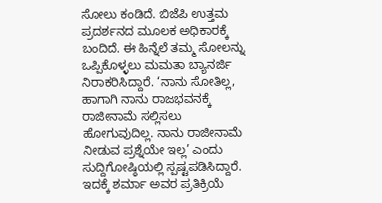ಸೋಲು ಕಂಡಿದೆ. ಬಿಜೆಪಿ ಉತ್ತಮ ಪ್ರದರ್ಶನದ ಮೂಲಕ ಅಧಿಕಾರಕ್ಕೆ ಬಂದಿದೆ. ಈ ಹಿನ್ನೆಲೆ ತಮ್ಮ ಸೋಲನ್ನು ಒಪ್ಪಿಕೊಳ್ಳಲು ಮಮತಾ ಬ್ಯಾನರ್ಜಿ ನಿರಾಕರಿಸಿದ್ದಾರೆ. ‘ನಾನು ಸೋತಿಲ್ಲ, ಹಾಗಾಗಿ ನಾನು ರಾಜಭವನಕ್ಕೆ ರಾಜೀನಾಮೆ ಸಲ್ಲಿಸಲು ಹೋಗುವುದಿಲ್ಲ. ನಾನು ರಾಜೀನಾಮೆ ನೀಡುವ ಪ್ರಶ್ನೆಯೇ ಇಲ್ಲ’ ಎಂದು ಸುದ್ದಿಗೋಷ್ಠಿಯಲ್ಲಿ ಸ್ಪಷ್ಟಪಡಿಸಿದ್ದಾರೆ. ಇದಕ್ಕೆ ಶರ್ಮಾ ಅವರ ಪ್ರತಿಕ್ರಿಯೆ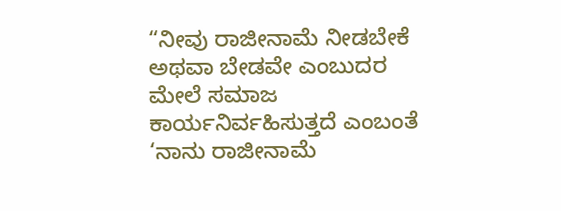“ನೀವು ರಾಜೀನಾಮೆ ನೀಡಬೇಕೆ ಅಥವಾ ಬೇಡವೇ ಎಂಬುದರ ಮೇಲೆ ಸಮಾಜ ಕಾರ್ಯನಿರ್ವಹಿಸುತ್ತದೆ ಎಂಬಂತೆ ‘ನಾನು ರಾಜೀನಾಮೆ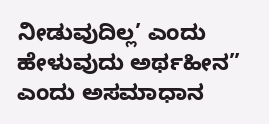ನೀಡುವುದಿಲ್ಲ’ ಎಂದು ಹೇಳುವುದು ಅರ್ಥಹೀನ” ಎಂದು ಅಸಮಾಧಾನ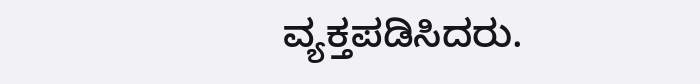ವ್ಯಕ್ತಪಡಿಸಿದರು.